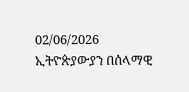02/06/2026
ኢትዮጵያውያን በሰላማዊ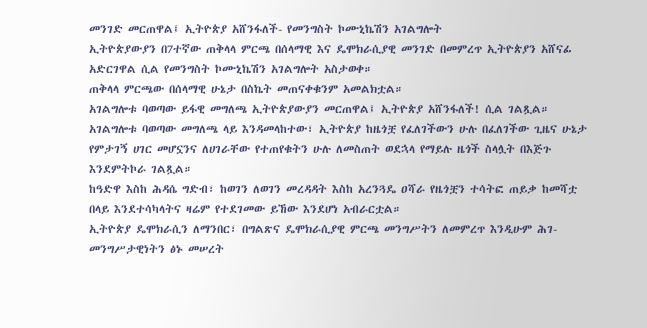መንገድ መርጠዋል፤ ኢትዮጵያ አሸንፋለች- የመንግስት ኮሙኒኬሽን አገልግሎት
ኢትዮጵያውያን በ7ተኛው ጠቅላላ ምርጫ በሰላማዊ እና ዴሞክራሲያዊ መንገድ በመምረጥ ኢትዮጵያን አሸናፊ አድርገዋል ሲል የመንግስት ኮሙኒኬሽን አገልግሎት አስታወቀ።
ጠቅላላ ምርጫው በሰላማዊ ሁኔታ በስኬት መጠናቀቁንም አመልክቷል።
አገልግሎቱ ባወጣው ይፋዊ መግለጫ ኢትዮጵያውያን መርጠዋል፤ ኢትዮጵያ አሸንፋለች! ሲል ገልጿል።
አገልግሎቱ ባወጣው መግለጫ ላይ እንዳመላከተው፣ ኢትዮጵያ ከዜጎቿ የፈለገችውን ሁሉ በፈለገችው ጊዜና ሁኔታ የምታገኝ ሀገር መሆኗንና ለሀገራቸው የተጠየቁትን ሁሉ ለመስጠት ወደኋላ የማይሉ ዜጎች ስላሏት በእጅጉ እንደምትኮራ ገልጿል።
ከዓድዋ እስከ ሕዳሴ ግድብ፣ ከወገን ለወገን መረዳዳት እስከ አረንጓዴ ዐሻራ የዜጎቿን ተሳትፎ ጠይቃ ከመሻቷ በላይ እንደተሳካላትና ዛሬም የተደገመው ይኸው እንደሆነ አብራርቷል።
ኢትዮጵያ ዴሞክራሲን ለማንበር፣ በግልጽና ዴሞክራሲያዊ ምርጫ መንግሥትን ለመምረጥ እንዲሁም ሕገ-መንግሥታዊነትን ፅኑ መሠረት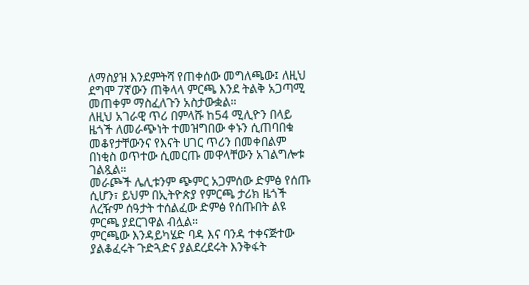ለማስያዝ እንደምትሻ የጠቀሰው መግለጫው፤ ለዚህ ደግሞ 7ኛውን ጠቅላላ ምርጫ እንደ ትልቅ አጋጣሚ መጠቀም ማስፈለጉን አስታውቋል።
ለዚህ አገራዊ ጥሪ በምላሹ ከ54 ሚሊዮን በላይ ዜጎች ለመራጭነት ተመዝግበው ቀኑን ሲጠባበቁ መቆየታቸውንና የእናት ሀገር ጥሪን በመቀበልም በነቂስ ወጥተው ሲመርጡ መዋላቸውን አገልግሎቱ ገልጿል።
መራጮች ሌሊቱንም ጭምር አጋምሰው ድምፅ የሰጡ ሲሆን፣ ይህም በኢትዮጵያ የምርጫ ታሪክ ዜጎች ለረዥም ሰዓታት ተሰልፈው ድምፅ የሰጡበት ልዩ ምርጫ ያደርገዋል ብሏል።
ምርጫው እንዳይካሄድ ባዳ እና ባንዳ ተቀናጅተው ያልቆፈሩት ጉድጓድና ያልደረደሩት እንቅፋት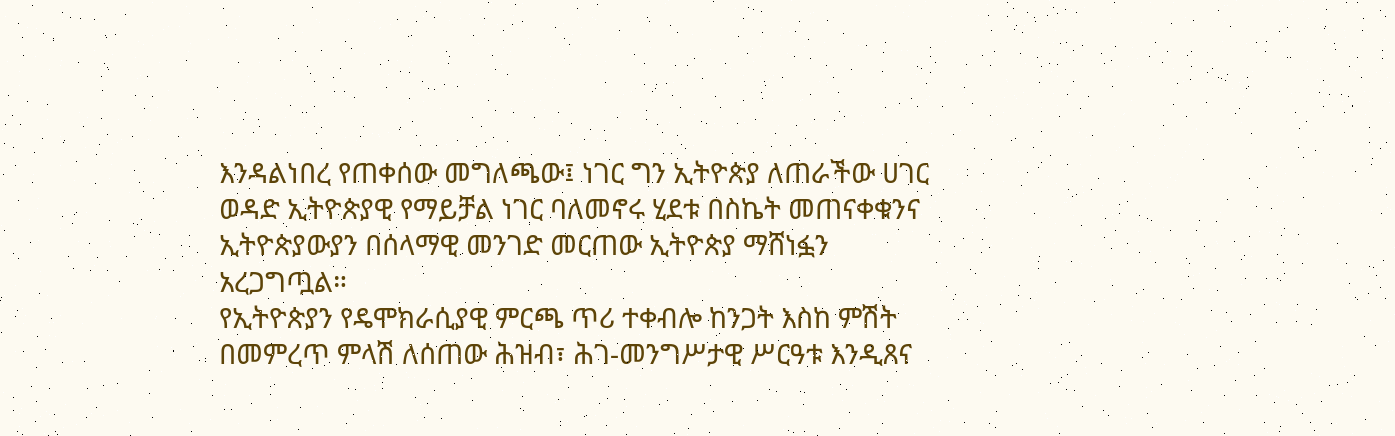እንዳልነበረ የጠቀሰው መግለጫው፤ ነገር ግን ኢትዮጵያ ለጠራችው ሀገር ወዳድ ኢትዮጵያዊ የማይቻል ነገር ባለመኖሩ ሂደቱ በስኬት መጠናቀቁንና ኢትዮጵያውያን በሰላማዊ መንገድ መርጠው ኢትዮጵያ ማሸነፏን አረጋግጧል።
የኢትዮጵያን የዴሞክራሲያዊ ምርጫ ጥሪ ተቀብሎ ከንጋት እስከ ምሽት በመምረጥ ምላሽ ለሰጠው ሕዝብ፣ ሕገ-መንግሥታዊ ሥርዓቱ እንዲጸና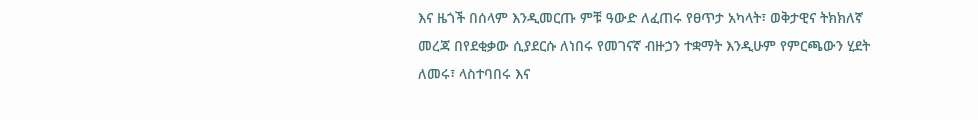እና ዜጎች በሰላም እንዲመርጡ ምቹ ዓውድ ለፈጠሩ የፀጥታ አካላት፣ ወቅታዊና ትክክለኛ መረጃ በየደቂቃው ሲያደርሱ ለነበሩ የመገናኛ ብዙኃን ተቋማት እንዲሁም የምርጫውን ሂደት ለመሩ፣ ላስተባበሩ እና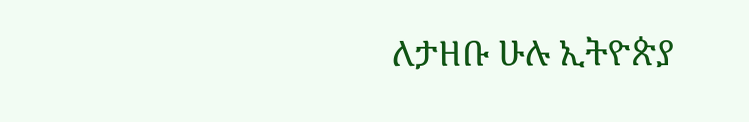ለታዘቡ ሁሉ ኢትዮጵያ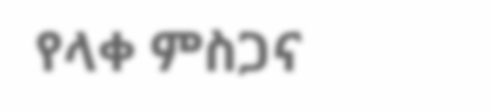የላቀ ምስጋና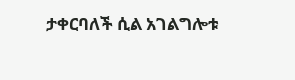ታቀርባለች ሲል አገልግሎቱ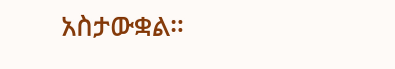አስታውቋል።